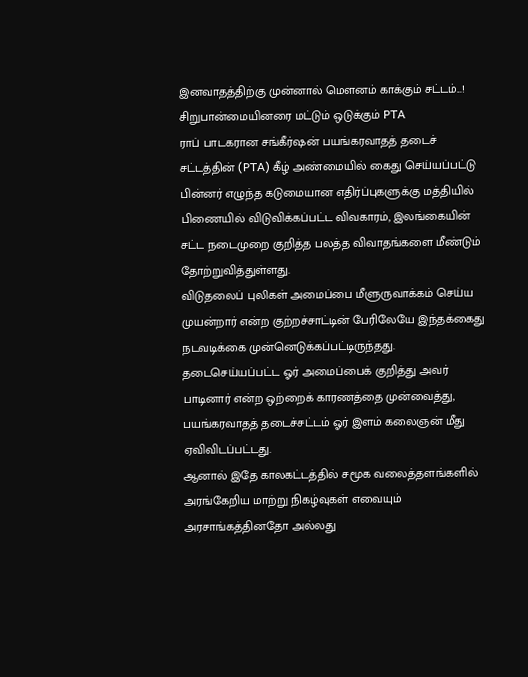இனவாதத்திற்கு முன்னால் மௌனம் காக்கும் சட்டம்...! சிறுபான்மையினரை மட்டும் ஒடுக்கும் PTA
ராப் பாடகரான சங்கீர்ஷன் பயங்கரவாதத் தடைச் சட்டத்தின் (PTA) கீழ் அண்மையில் கைது செய்யப்பட்டு பின்னர் எழுந்த கடுமையான எதிர்ப்புகளுக்கு மத்தியில் பிணையில் விடுவிக்கப்பட்ட விவகாரம், இலங்கையின் சட்ட நடைமுறை குறித்த பலத்த விவாதங்களை மீண்டும் தோற்றுவித்துள்ளது.
விடுதலைப் புலிகள் அமைப்பை மீளுருவாக்கம் செய்ய முயன்றார் என்ற குற்றச்சாட்டின் பேரிலேயே இந்தக்கைது நடவடிக்கை முன்னெடுக்கப்பட்டிருந்தது.
தடைசெய்யப்பட்ட ஓர் அமைப்பைக் குறித்து அவர் பாடினார் என்ற ஒற்றைக் காரணத்தை முன்வைத்து, பயங்கரவாதத் தடைச்சட்டம் ஓர் இளம் கலைஞன் மீது ஏவிவிடப்பட்டது.
ஆனால் இதே காலகட்டத்தில் சமூக வலைத்தளங்களில் அரங்கேறிய மாற்று நிகழ்வுகள் எவையும் அரசாங்கத்தினதோ அல்லது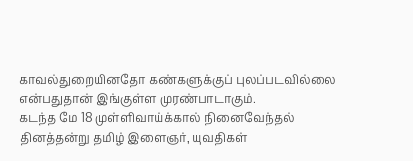காவல்துறையினதோ கண்களுக்குப் புலப்படவில்லை என்பதுதான் இங்குள்ள முரண்பாடாகும்.
கடந்த மே 18 முள்ளிவாய்க்கால் நினைவேந்தல் தினத்தன்று தமிழ் இளைஞர், யுவதிகள்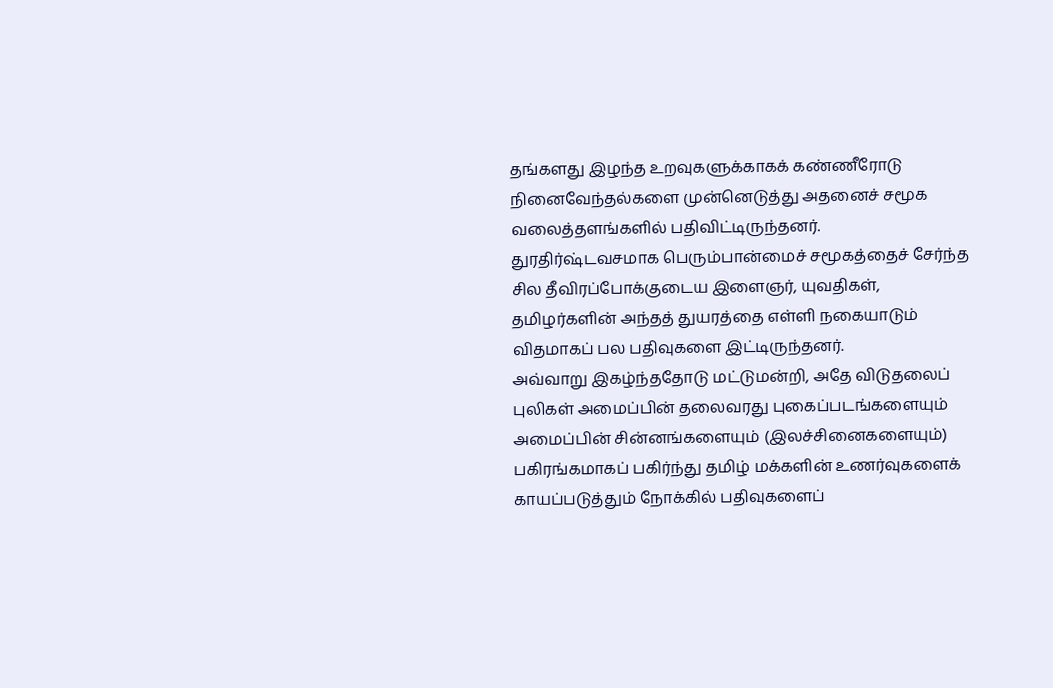தங்களது இழந்த உறவுகளுக்காகக் கண்ணீரோடு நினைவேந்தல்களை முன்னெடுத்து அதனைச் சமூக வலைத்தளங்களில் பதிவிட்டிருந்தனர்.
துரதிர்ஷ்டவசமாக பெரும்பான்மைச் சமூகத்தைச் சேர்ந்த சில தீவிரப்போக்குடைய இளைஞர், யுவதிகள், தமிழர்களின் அந்தத் துயரத்தை எள்ளி நகையாடும் விதமாகப் பல பதிவுகளை இட்டிருந்தனர்.
அவ்வாறு இகழ்ந்ததோடு மட்டுமன்றி, அதே விடுதலைப் புலிகள் அமைப்பின் தலைவரது புகைப்படங்களையும் அமைப்பின் சின்னங்களையும் (இலச்சினைகளையும்) பகிரங்கமாகப் பகிர்ந்து தமிழ் மக்களின் உணர்வுகளைக் காயப்படுத்தும் நோக்கில் பதிவுகளைப்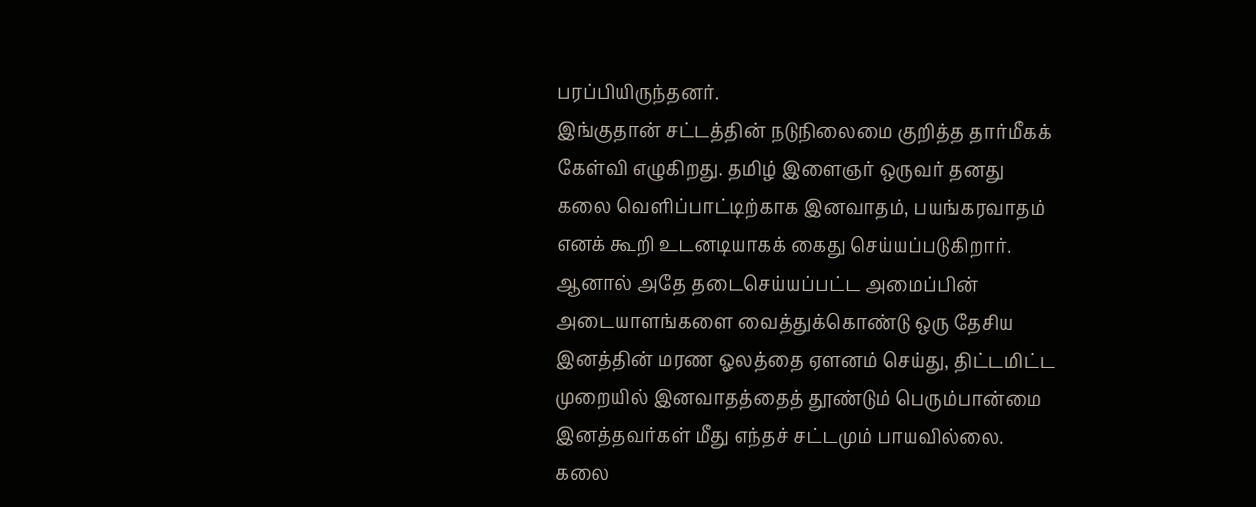பரப்பியிருந்தனர்.
இங்குதான் சட்டத்தின் நடுநிலைமை குறித்த தார்மீகக் கேள்வி எழுகிறது. தமிழ் இளைஞர் ஒருவர் தனது கலை வெளிப்பாட்டிற்காக இனவாதம், பயங்கரவாதம் எனக் கூறி உடனடியாகக் கைது செய்யப்படுகிறார்.
ஆனால் அதே தடைசெய்யப்பட்ட அமைப்பின் அடையாளங்களை வைத்துக்கொண்டு ஒரு தேசிய இனத்தின் மரண ஓலத்தை ஏளனம் செய்து, திட்டமிட்ட முறையில் இனவாதத்தைத் தூண்டும் பெரும்பான்மை இனத்தவர்கள் மீது எந்தச் சட்டமும் பாயவில்லை.
கலை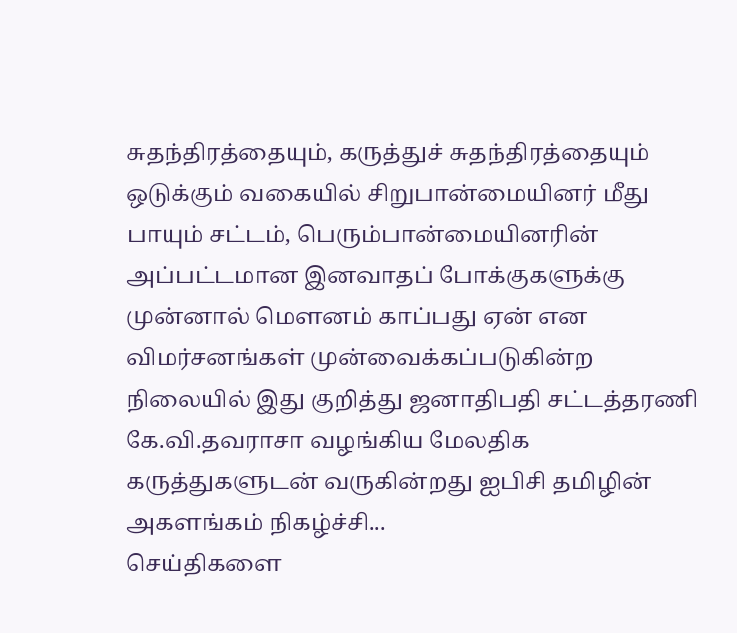சுதந்திரத்தையும், கருத்துச் சுதந்திரத்தையும் ஒடுக்கும் வகையில் சிறுபான்மையினர் மீது பாயும் சட்டம், பெரும்பான்மையினரின் அப்பட்டமான இனவாதப் போக்குகளுக்கு முன்னால் மௌனம் காப்பது ஏன் என விமர்சனங்கள் முன்வைக்கப்படுகின்ற நிலையில் இது குறித்து ஜனாதிபதி சட்டத்தரணி கே.வி.தவராசா வழங்கிய மேலதிக கருத்துகளுடன் வருகின்றது ஐபிசி தமிழின் அகளங்கம் நிகழ்ச்சி...
செய்திகளை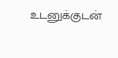உடனுக்குடன்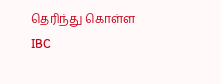தெரிந்து கொள்ள IBC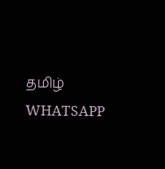தமிழ் WHATSAPP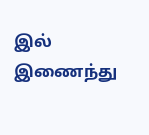இல் இணைந்து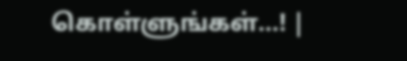கொள்ளுங்கள்...! |